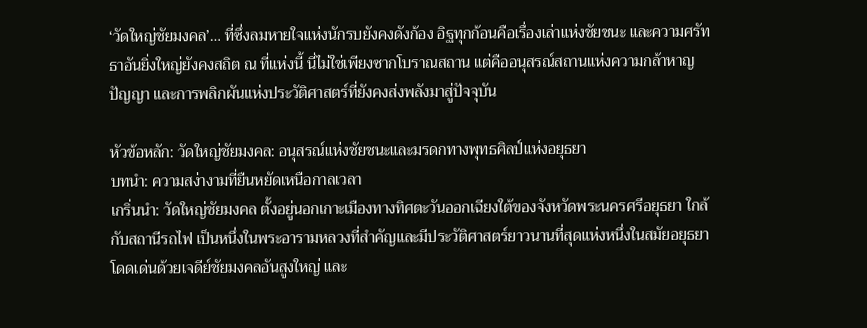‘วัดใหญ่ชัยมงคล’… ที่ซึ่งลมหายใจแห่งนักรบยังคงดังก้อง อิฐทุกก้อนคือเรื่องเล่าแห่งชัยชนะ และความศรัทธาอันยิ่งใหญ่ยังคงสถิต ณ ที่แห่งนี้ นี่ไม่ใช่เพียงซากโบราณสถาน แต่คืออนุสรณ์สถานแห่งความกล้าหาญ ปัญญา และการพลิกผันแห่งประวัติศาสตร์ที่ยังคงส่งพลังมาสู่ปัจจุบัน

หัวข้อหลัก: วัดใหญ่ชัยมงคล: อนุสรณ์แห่งชัยชนะและมรดกทางพุทธศิลป์แห่งอยุธยา
บทนำ: ความสง่างามที่ยืนหยัดเหนือกาลเวลา
เกริ่นนำ: วัดใหญ่ชัยมงคล ตั้งอยู่นอกเกาะเมืองทางทิศตะวันออกเฉียงใต้ของจังหวัดพระนครศรีอยุธยา ใกล้กับสถานีรถไฟ เป็นหนึ่งในพระอารามหลวงที่สำคัญและมีประวัติศาสตร์ยาวนานที่สุดแห่งหนึ่งในสมัยอยุธยา โดดเด่นด้วยเจดีย์ชัยมงคลอันสูงใหญ่ และ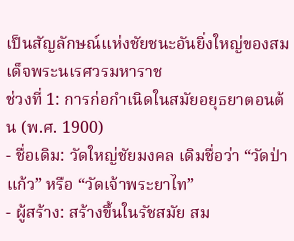เป็นสัญลักษณ์แห่งชัยชนะอันยิ่งใหญ่ของสมเด็จพระนเรศวรมหาราช
ช่วงที่ 1: การก่อกำเนิดในสมัยอยุธยาตอนต้น (พ.ศ. 1900)
- ชื่อเดิม: วัดใหญ่ชัยมงคล เดิมชื่อว่า “วัดป่าแก้ว” หรือ “วัดเจ้าพระยาไท”
- ผู้สร้าง: สร้างขึ้นในรัชสมัย สม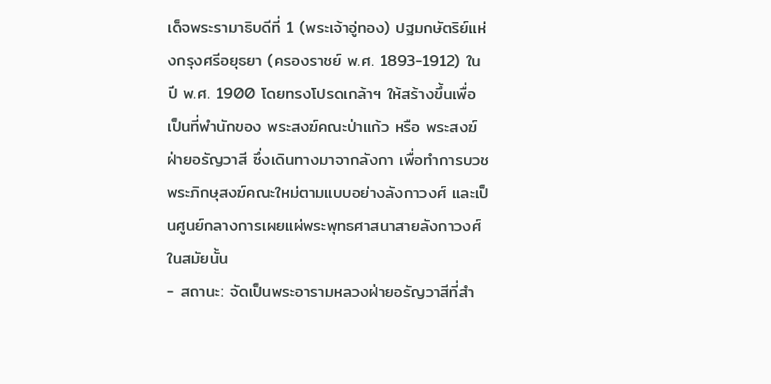เด็จพระรามาธิบดีที่ 1 (พระเจ้าอู่ทอง) ปฐมกษัตริย์แห่งกรุงศรีอยุธยา (ครองราชย์ พ.ศ. 1893-1912) ในปี พ.ศ. 1900 โดยทรงโปรดเกล้าฯ ให้สร้างขึ้นเพื่อเป็นที่พำนักของ พระสงฆ์คณะป่าแก้ว หรือ พระสงฆ์ฝ่ายอรัญวาสี ซึ่งเดินทางมาจากลังกา เพื่อทำการบวชพระภิกษุสงฆ์คณะใหม่ตามแบบอย่างลังกาวงศ์ และเป็นศูนย์กลางการเผยแผ่พระพุทธศาสนาสายลังกาวงศ์ในสมัยนั้น
- สถานะ: จัดเป็นพระอารามหลวงฝ่ายอรัญวาสีที่สำ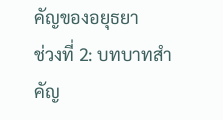คัญของอยุธยา
ช่วงที่ 2: บทบาทสำคัญ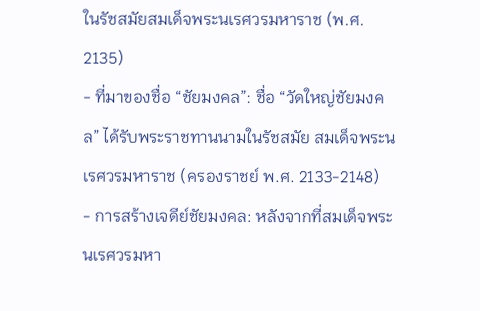ในรัชสมัยสมเด็จพระนเรศวรมหาราช (พ.ศ. 2135)
- ที่มาของชื่อ “ชัยมงคล”: ชื่อ “วัดใหญ่ชัยมงคล” ได้รับพระราชทานนามในรัชสมัย สมเด็จพระนเรศวรมหาราช (ครองราชย์ พ.ศ. 2133-2148)
- การสร้างเจดีย์ชัยมงคล: หลังจากที่สมเด็จพระนเรศวรมหา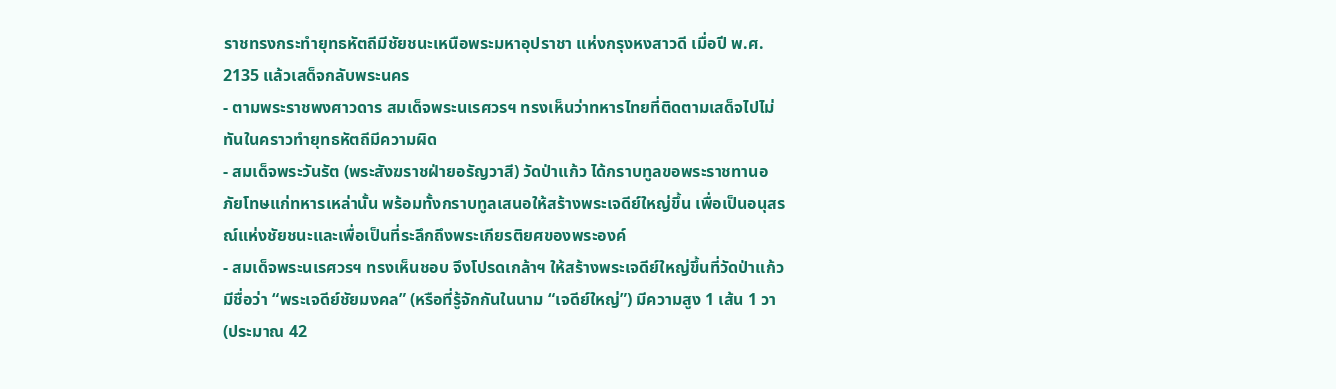ราชทรงกระทำยุทธหัตถีมีชัยชนะเหนือพระมหาอุปราชา แห่งกรุงหงสาวดี เมื่อปี พ.ศ. 2135 แล้วเสด็จกลับพระนคร
- ตามพระราชพงศาวดาร สมเด็จพระนเรศวรฯ ทรงเห็นว่าทหารไทยที่ติดตามเสด็จไปไม่ทันในคราวทำยุทธหัตถีมีความผิด
- สมเด็จพระวันรัต (พระสังฆราชฝ่ายอรัญวาสี) วัดป่าแก้ว ได้กราบทูลขอพระราชทานอภัยโทษแก่ทหารเหล่านั้น พร้อมทั้งกราบทูลเสนอให้สร้างพระเจดีย์ใหญ่ขึ้น เพื่อเป็นอนุสรณ์แห่งชัยชนะและเพื่อเป็นที่ระลึกถึงพระเกียรติยศของพระองค์
- สมเด็จพระนเรศวรฯ ทรงเห็นชอบ จึงโปรดเกล้าฯ ให้สร้างพระเจดีย์ใหญ่ขึ้นที่วัดป่าแก้ว มีชื่อว่า “พระเจดีย์ชัยมงคล” (หรือที่รู้จักกันในนาม “เจดีย์ใหญ่”) มีความสูง 1 เส้น 1 วา (ประมาณ 42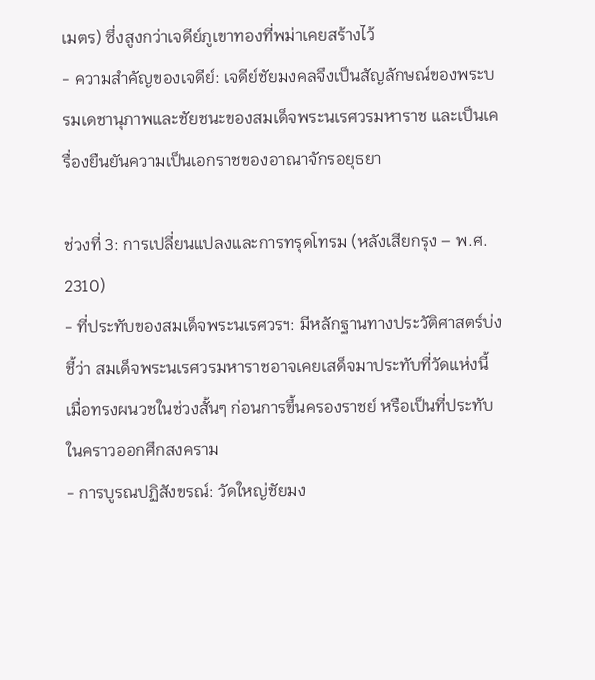เมตร) ซึ่งสูงกว่าเจดีย์ภูเขาทองที่พม่าเคยสร้างไว้
- ความสำคัญของเจดีย์: เจดีย์ชัยมงคลจึงเป็นสัญลักษณ์ของพระบรมเดชานุภาพและชัยชนะของสมเด็จพระนเรศวรมหาราช และเป็นเครื่องยืนยันความเป็นเอกราชของอาณาจักรอยุธยา

ช่วงที่ 3: การเปลี่ยนแปลงและการทรุดโทรม (หลังเสียกรุง – พ.ศ. 2310)
- ที่ประทับของสมเด็จพระนเรศวรฯ: มีหลักฐานทางประวัติศาสตร์บ่งชี้ว่า สมเด็จพระนเรศวรมหาราชอาจเคยเสด็จมาประทับที่วัดแห่งนี้ เมื่อทรงผนวชในช่วงสั้นๆ ก่อนการขึ้นครองราชย์ หรือเป็นที่ประทับในคราวออกศึกสงคราม
- การบูรณปฏิสังขรณ์: วัดใหญ่ชัยมง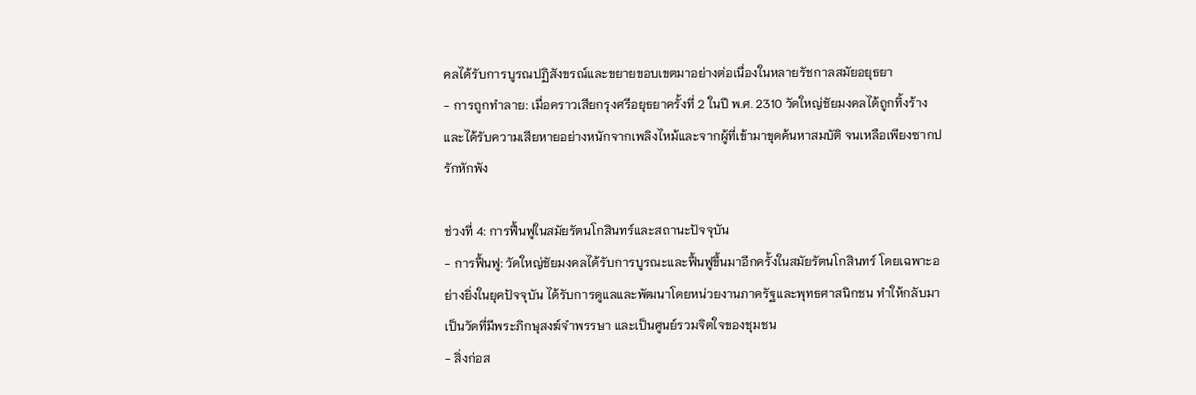คลได้รับการบูรณปฏิสังขรณ์และขยายขอบเขตมาอย่างต่อเนื่องในหลายรัชกาลสมัยอยุธยา
- การถูกทำลาย: เมื่อคราวเสียกรุงศรีอยุธยาครั้งที่ 2 ในปี พ.ศ. 2310 วัดใหญ่ชัยมงคลได้ถูกทิ้งร้างและได้รับความเสียหายอย่างหนักจากเพลิงไหม้และจากผู้ที่เข้ามาขุดค้นหาสมบัติ จนเหลือเพียงซากปรักหักพัง

ช่วงที่ 4: การฟื้นฟูในสมัยรัตนโกสินทร์และสถานะปัจจุบัน
- การฟื้นฟู: วัดใหญ่ชัยมงคลได้รับการบูรณะและฟื้นฟูขึ้นมาอีกครั้งในสมัยรัตนโกสินทร์ โดยเฉพาะอย่างยิ่งในยุคปัจจุบัน ได้รับการดูแลและพัฒนาโดยหน่วยงานภาครัฐและพุทธศาสนิกชน ทำให้กลับมาเป็นวัดที่มีพระภิกษุสงฆ์จำพรรษา และเป็นศูนย์รวมจิตใจของชุมชน
- สิ่งก่อส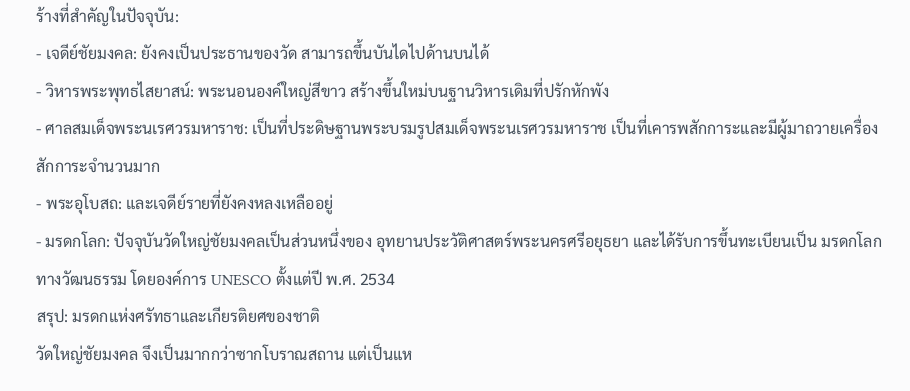ร้างที่สำคัญในปัจจุบัน:
- เจดีย์ชัยมงคล: ยังคงเป็นประธานของวัด สามารถขึ้นบันไดไปด้านบนได้
- วิหารพระพุทธไสยาสน์: พระนอนองค์ใหญ่สีขาว สร้างขึ้นใหม่บนฐานวิหารเดิมที่ปรักหักพัง
- ศาลสมเด็จพระนเรศวรมหาราช: เป็นที่ประดิษฐานพระบรมรูปสมเด็จพระนเรศวรมหาราช เป็นที่เคารพสักการะและมีผู้มาถวายเครื่องสักการะจำนวนมาก
- พระอุโบสถ: และเจดีย์รายที่ยังคงหลงเหลืออยู่
- มรดกโลก: ปัจจุบันวัดใหญ่ชัยมงคลเป็นส่วนหนึ่งของ อุทยานประวัติศาสตร์พระนครศรีอยุธยา และได้รับการขึ้นทะเบียนเป็น มรดกโลกทางวัฒนธรรม โดยองค์การ UNESCO ตั้งแต่ปี พ.ศ. 2534
สรุป: มรดกแห่งศรัทธาและเกียรติยศของชาติ
วัดใหญ่ชัยมงคล จึงเป็นมากกว่าซากโบราณสถาน แต่เป็นแห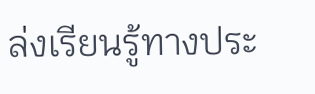ล่งเรียนรู้ทางประ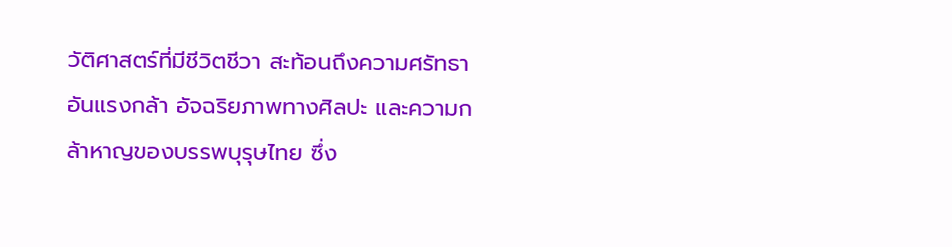วัติศาสตร์ที่มีชีวิตชีวา สะท้อนถึงความศรัทธาอันแรงกล้า อัจฉริยภาพทางศิลปะ และความกล้าหาญของบรรพบุรุษไทย ซึ่ง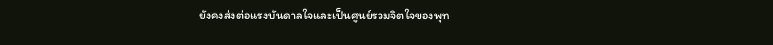ยังคงส่งต่อแรงบันดาลใจและเป็นศูนย์รวมจิตใจของพุท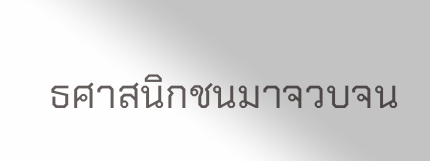ธศาสนิกชนมาจวบจน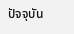ปัจจุบัน